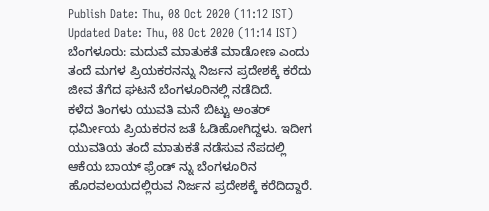Publish Date: Thu, 08 Oct 2020 (11:12 IST)
Updated Date: Thu, 08 Oct 2020 (11:14 IST)
ಬೆಂಗಳೂರು: ಮದುವೆ ಮಾತುಕತೆ ಮಾಡೋಣ ಎಂದು ತಂದೆ ಮಗಳ ಪ್ರಿಯಕರನನ್ನು ನಿರ್ಜನ ಪ್ರದೇಶಕ್ಕೆ ಕರೆದು ಜೀವ ತೆಗೆದ ಘಟನೆ ಬೆಂಗಳೂರಿನಲ್ಲಿ ನಡೆದಿದೆ.
ಕಳೆದ ತಿಂಗಳು ಯುವತಿ ಮನೆ ಬಿಟ್ಟು ಅಂತರ್ ಧರ್ಮೀಯ ಪ್ರಿಯಕರನ ಜತೆ ಓಡಿಹೋಗಿದ್ದಳು. ಇದೀಗ ಯುವತಿಯ ತಂದೆ ಮಾತುಕತೆ ನಡೆಸುವ ನೆಪದಲ್ಲಿ ಆಕೆಯ ಬಾಯ್ ಫ್ರೆಂಡ್ ನ್ನು ಬೆಂಗಳೂರಿನ ಹೊರವಲಯದಲ್ಲಿರುವ ನಿರ್ಜನ ಪ್ರದೇಶಕ್ಕೆ ಕರೆದಿದ್ದಾರೆ.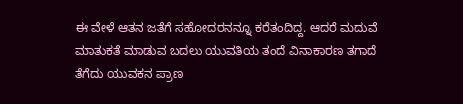ಈ ವೇಳೆ ಆತನ ಜತೆಗೆ ಸಹೋದರನನ್ನೂ ಕರೆತಂದಿದ್ದ. ಆದರೆ ಮದುವೆ ಮಾತುಕತೆ ಮಾಡುವ ಬದಲು ಯುವತಿಯ ತಂದೆ ವಿನಾಕಾರಣ ತಗಾದೆ ತೆಗೆದು ಯುವಕನ ಪ್ರಾಣ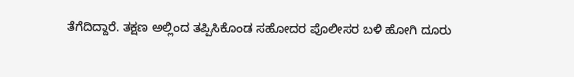ತೆಗೆದಿದ್ದಾರೆ. ತಕ್ಷಣ ಅಲ್ಲಿಂದ ತಪ್ಪಿಸಿಕೊಂಡ ಸಹೋದರ ಪೊಲೀಸರ ಬಳಿ ಹೋಗಿ ದೂರು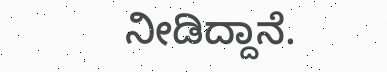ನೀಡಿದ್ದಾನೆ.